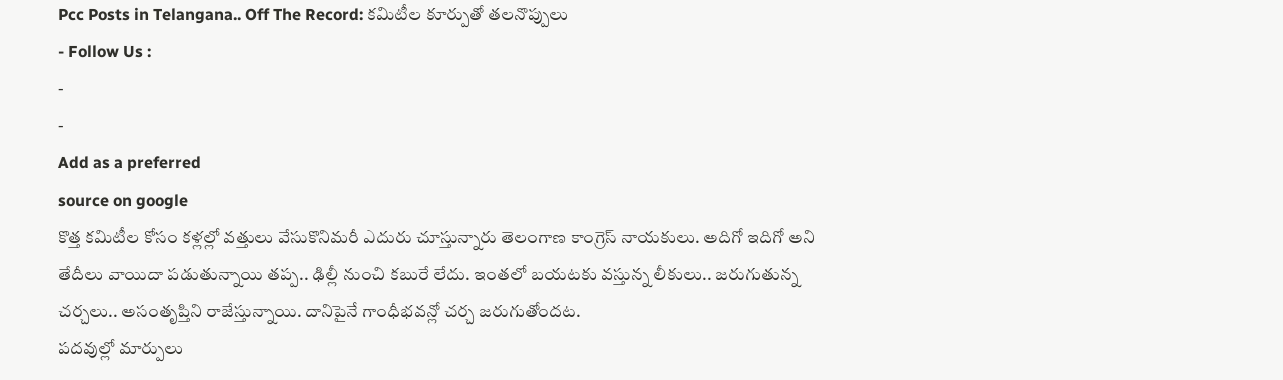Pcc Posts in Telangana.. Off The Record: కమిటీల కూర్పుతో తలనొప్పులు
- Follow Us :
-
-
Add as a preferred
source on google
కొత్త కమిటీల కోసం కళ్లల్లో వత్తులు వేసుకొనిమరీ ఎదురు చూస్తున్నారు తెలంగాణ కాంగ్రెస్ నాయకులు. అదిగో ఇదిగో అని తేదీలు వాయిదా పడుతున్నాయి తప్ప.. ఢిల్లీ నుంచి కబురే లేదు. ఇంతలో బయటకు వస్తున్న లీకులు.. జరుగుతున్న చర్చలు.. అసంతృప్తిని రాజేస్తున్నాయి. దానిపైనే గాంధీభవన్లో చర్చ జరుగుతోందట.
పదవుల్లో మార్పులు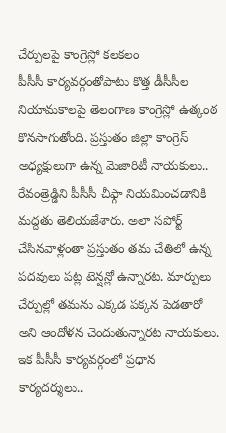చేర్పులపై కాంగ్రెస్లో కలకలం
పీసీసీ కార్యవర్గంతోపాటు కొత్త డీసీసీల నియామకాలపై తెలంగాణ కాంగ్రెస్లో ఉత్కంఠ కొనసాగుతోంది. ప్రస్తుతం జిల్లా కాంగ్రెస్ అధ్యక్షులుగా ఉన్న మెజారిటీ నాయకులు.. రేవంత్రెడ్డిని పీసీసీ చీఫ్గా నియమించడానికి మద్దతు తెలియజేశారు. అలా సపోర్ట్ చేసినవాళ్లంతా ప్రస్తుతం తమ చేతిలో ఉన్న పదవులు పట్ల టెన్షన్లో ఉన్నారట. మార్పులు చేర్పుల్లో తమను ఎక్కడ పక్కన పెడతారో అని ఆందోళన చెందుతున్నారట నాయకులు. ఇక పీసీసీ కార్యవర్గంలో ప్రధాన కార్యదర్శులు..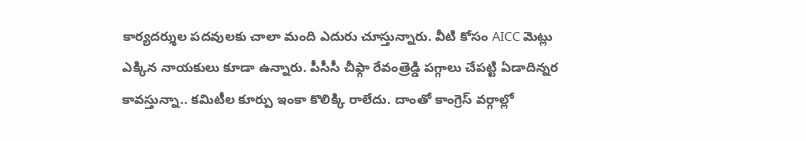కార్యదర్శుల పదవులకు చాలా మంది ఎదురు చూస్తున్నారు. వీటి కోసం AICC మెట్లు ఎక్కిన నాయకులు కూడా ఉన్నారు. పీసీసీ చీఫ్గా రేవంత్రెడ్డి పగ్గాలు చేపట్టి ఏడాదిన్నర కావస్తున్నా.. కమిటీల కూర్పు ఇంకా కొలిక్కి రాలేదు. దాంతో కాంగ్రెస్ వర్గాల్లో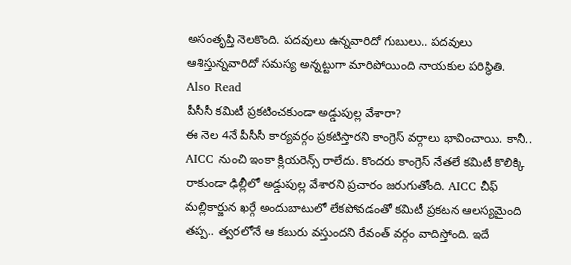అసంతృప్తి నెలకొంది. పదవులు ఉన్నవారిదో గుబులు.. పదవులు ఆశిస్తున్నవారిదో సమస్య అన్నట్టుగా మారిపోయింది నాయకుల పరిస్థితి.
Also Read
పీసీసీ కమిటీ ప్రకటించకుండా అడ్డుపుల్ల వేశారా?
ఈ నెల 4నే పీసీసీ కార్యవర్గం ప్రకటిస్తారని కాంగ్రెస్ వర్గాలు భావించాయి. కానీ.. AICC నుంచి ఇంకా క్లియరెన్స్ రాలేదు. కొందరు కాంగ్రెస్ నేతలే కమిటీ కొలిక్కి రాకుండా ఢిల్లీలో అడ్డుపుల్ల వేశారని ప్రచారం జరుగుతోంది. AICC చీఫ్ మల్లికార్జున ఖర్గే అందుబాటులో లేకపోవడంతో కమిటీ ప్రకటన ఆలస్యమైంది తప్ప.. త్వరలోనే ఆ కబురు వస్తుందని రేవంత్ వర్గం వాదిస్తోంది. ఇదే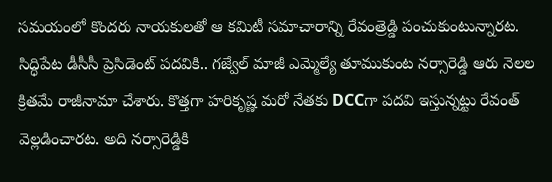సమయంలో కొందరు నాయకులతో ఆ కమిటీ సమాచారాన్ని రేవంత్రెడ్డి పంచుకుంటున్నారట. సిద్ధిపేట డీసీసీ ప్రెసిడెంట్ పదవికి.. గజ్వేల్ మాజీ ఎమ్మెల్యే తూముకుంట నర్సారెడ్డి ఆరు నెలల క్రితమే రాజీనామా చేశారు. కొత్తగా హరికృష్ణ మరో నేతకు DCCగా పదవి ఇస్తున్నట్టు రేవంత్ వెల్లడించారట. అది నర్సారెడ్డికి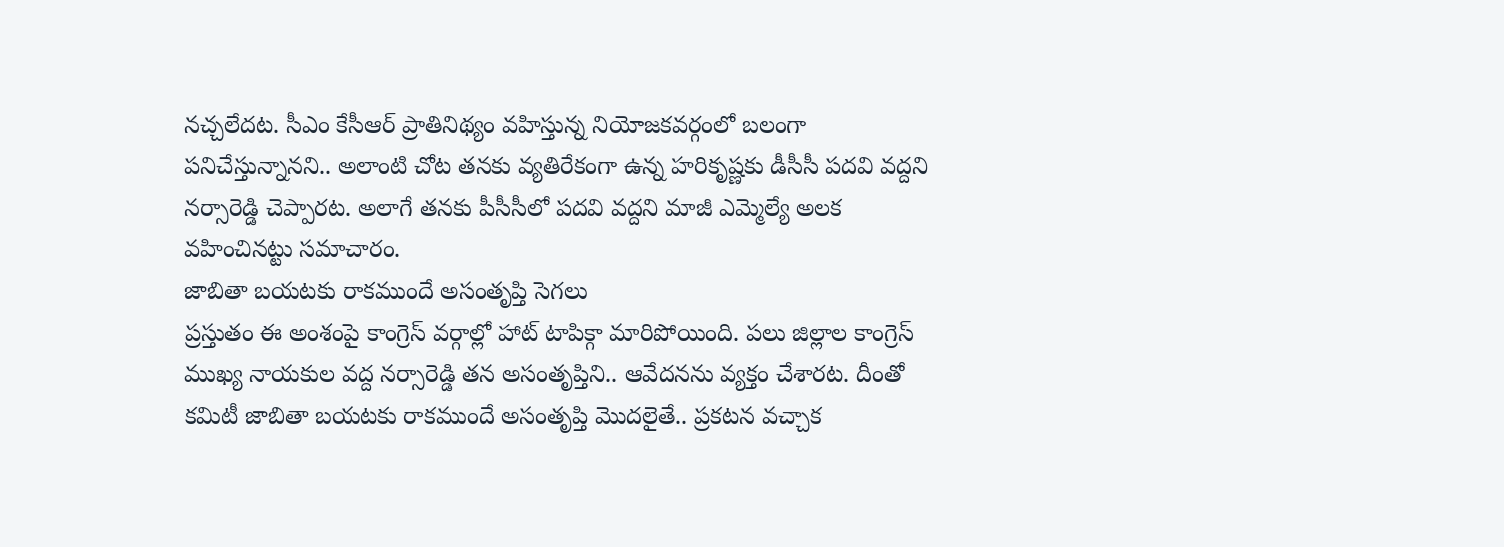నచ్చలేదట. సీఎం కేసీఆర్ ప్రాతినిథ్యం వహిస్తున్న నియోజకవర్గంలో బలంగా పనిచేస్తున్నానని.. అలాంటి చోట తనకు వ్యతిరేకంగా ఉన్న హరికృష్ణకు డీసీసీ పదవి వద్దని నర్సారెడ్డి చెప్పారట. అలాగే తనకు పీసీసీలో పదవి వద్దని మాజీ ఎమ్మెల్యే అలక వహించినట్టు సమాచారం.
జాబితా బయటకు రాకముందే అసంతృప్తి సెగలు
ప్రస్తుతం ఈ అంశంపై కాంగ్రెస్ వర్గాల్లో హాట్ టాపిక్గా మారిపోయింది. పలు జిల్లాల కాంగ్రెస్ ముఖ్య నాయకుల వద్ద నర్సారెడ్డి తన అసంతృప్తిని.. ఆవేదనను వ్యక్తం చేశారట. దీంతో కమిటీ జాబితా బయటకు రాకముందే అసంతృప్తి మొదలైతే.. ప్రకటన వచ్చాక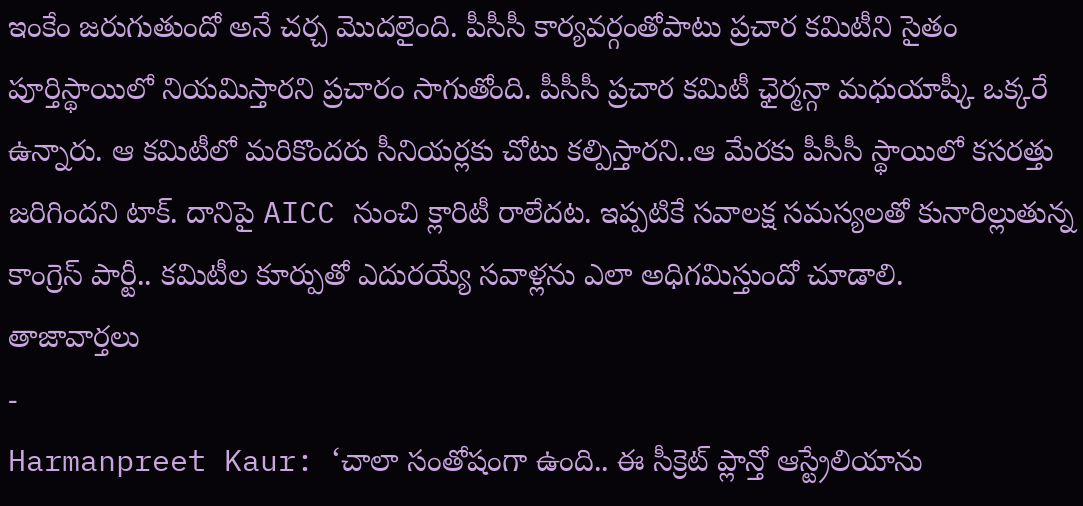ఇంకేం జరుగుతుందో అనే చర్చ మొదలైంది. పీసీసీ కార్యవర్గంతోపాటు ప్రచార కమిటీని సైతం పూర్తిస్థాయిలో నియమిస్తారని ప్రచారం సాగుతోంది. పీసీసీ ప్రచార కమిటీ ఛైర్మన్గా మధుయాష్కీ ఒక్కరే ఉన్నారు. ఆ కమిటీలో మరికొందరు సీనియర్లకు చోటు కల్పిస్తారని..ఆ మేరకు పీసీసీ స్థాయిలో కసరత్తు జరిగిందని టాక్. దానిపై AICC నుంచి క్లారిటీ రాలేదట. ఇప్పటికే సవాలక్ష సమస్యలతో కునారిల్లుతున్న కాంగ్రెస్ పార్టీ.. కమిటీల కూర్పుతో ఎదురయ్యే సవాళ్లను ఎలా అధిగమిస్తుందో చూడాలి.
తాజావార్తలు
-
Harmanpreet Kaur: ‘చాలా సంతోషంగా ఉంది.. ఈ సీక్రెట్ ప్లాన్తో ఆస్ట్రేలియాను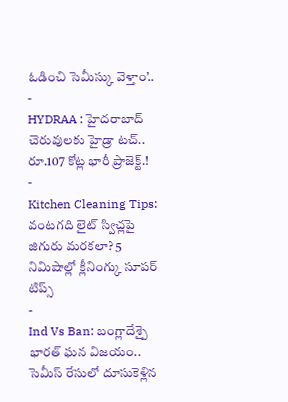ఓడించి సెమీస్కు వెళ్తాం’..
-
HYDRAA : హైదరాబాద్ చెరువులకు హైడ్రా టచ్.. రూ.107 కోట్ల భారీ ప్రాజెక్ట్.!
-
Kitchen Cleaning Tips: వంటగది లైట్ స్విచ్లపై జిగురు మరకలా? 5 నిమిషాల్లో క్లీనింగ్కు సూపర్ టిప్స్
-
Ind Vs Ban: బంగ్లాదేశ్పై భారత్ ఘన విజయం.. సెమీస్ రేసులో దూసుకెళ్లిన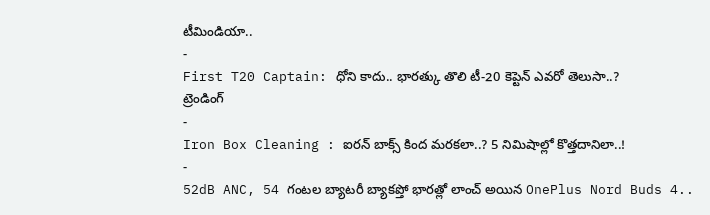టీమిండియా..
-
First T20 Captain: ధోని కాదు.. భారత్కు తొలి టీ-20 కెప్టెన్ ఎవరో తెలుసా..?
ట్రెండింగ్
-
Iron Box Cleaning : ఐరన్ బాక్స్ కింద మరకలా..? 5 నిమిషాల్లో కొత్తదానిలా..!
-
52dB ANC, 54 గంటల బ్యాటరీ బ్యాకప్తో భారత్లో లాంచ్ అయిన OnePlus Nord Buds 4..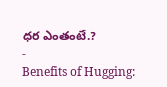ధర ఎంతంటే.?
-
Benefits of Hugging: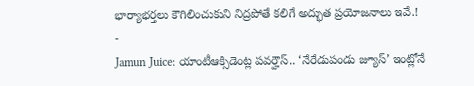భార్యాభర్తలు కౌగిలించుకుని నిద్రపోతే కలిగే అద్భుత ప్రయోజనాలు ఇవే.!
-
Jamun Juice: యాంటీఆక్సిడెంట్ల పవర్హౌస్.. ‘నేరేడుపండు జ్యూస్’ ఇంట్లోనే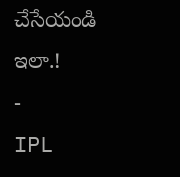చేసేయండి ఇలా.!
-
IPL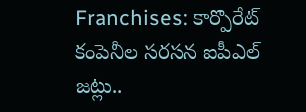Franchises: కార్పొరేట్ కంపెనీల సరసన ఐపీఎల్ జట్లు..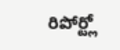రిపోర్ట్లో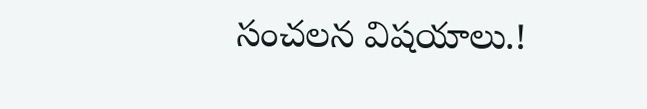సంచలన విషయాలు.!